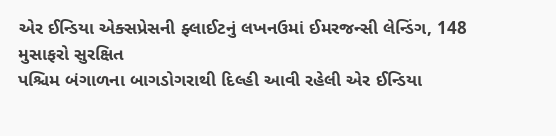એર ઈન્ડિયા એક્સપ્રેસની ફ્લાઈટનું લખનઉમાં ઈમરજન્સી લેન્ડિંગ, 148 મુસાફરો સુરક્ષિત
પશ્ચિમ બંગાળના બાગડોગરાથી દિલ્હી આવી રહેલી એર ઈન્ડિયા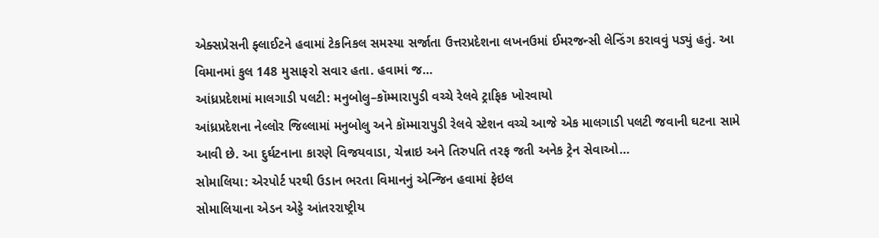એક્સપ્રેસની ફ્લાઈટને હવામાં ટેકનિકલ સમસ્યા સર્જાતા ઉત્તરપ્રદેશના લખનઉમાં ઈમરજન્સી લેન્ડિંગ કરાવવું પડ્યું હતું. આ વિમાનમાં કુલ 148 મુસાફરો સવાર હતા. હવામાં જ…
આંધ્રપ્રદેશમાં માલગાડી પલટી: મનુબોલુ–કૉમ્મારાપુડી વચ્ચે રેલવે ટ્રાફિક ખોરવાયો
આંધ્રપ્રદેશના નેલ્લોર જિલ્લામાં મનુબોલુ અને કૉમ્મારાપુડી રેલવે સ્ટેશન વચ્ચે આજે એક માલગાડી પલટી જવાની ઘટના સામે આવી છે. આ દુર્ઘટનાના કારણે વિજયવાડા, ચેન્નાઇ અને તિરુપતિ તરફ જતી અનેક ટ્રેન સેવાઓ…
સોમાલિયા: એરપોર્ટ પરથી ઉડાન ભરતા વિમાનનું એન્જિન હવામાં ફેઇલ
સોમાલિયાના એડન એડ્ડે આંતરરાષ્ટ્રીય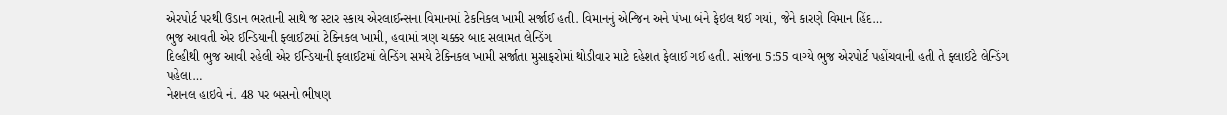એરપોર્ટ પરથી ઉડાન ભરતાની સાથે જ સ્ટાર સ્કાય એરલાઈન્સના વિમાનમાં ટેકનિકલ ખામી સર્જાઈ હતી. વિમાનનું એન્જિન અને પંખા બંને ફેઇલ થઈ ગયાં, જેને કારણે વિમાન હિંદ…
ભુજ આવતી એર ઈન્ડિયાની ફ્લાઈટમાં ટેક્નિકલ ખામી, હવામાં ત્રણ ચક્કર બાદ સલામત લેન્ડિંગ
દિલ્હીથી ભુજ આવી રહેલી એર ઈન્ડિયાની ફ્લાઈટમાં લેન્ડિંગ સમયે ટેક્નિકલ ખામી સર્જાતા મુસાફરોમાં થોડીવાર માટે દહેશત ફેલાઈ ગઈ હતી. સાંજના 5:55 વાગ્યે ભુજ એરપોર્ટ પહોંચવાની હતી તે ફ્લાઈટે લેન્ડિંગ પહેલા…
નેશનલ હાઇવે નં. 48 પર બસનો ભીષણ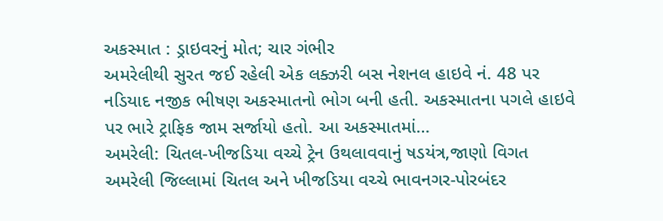અકસ્માત : ડ્રાઇવરનું મોત; ચાર ગંભીર
અમરેલીથી સુરત જઈ રહેલી એક લક્ઝરી બસ નેશનલ હાઇવે નં. 48 પર નડિયાદ નજીક ભીષણ અકસ્માતનો ભોગ બની હતી. અકસ્માતના પગલે હાઇવે પર ભારે ટ્રાફિક જામ સર્જાયો હતો. આ અકસ્માતમાં…
અમરેલી: ચિતલ-ખીજડિયા વચ્ચે ટ્રેન ઉથલાવવાનું ષડયંત્ર,જાણો વિગત
અમરેલી જિલ્લામાં ચિતલ અને ખીજડિયા વચ્ચે ભાવનગર-પોરબંદર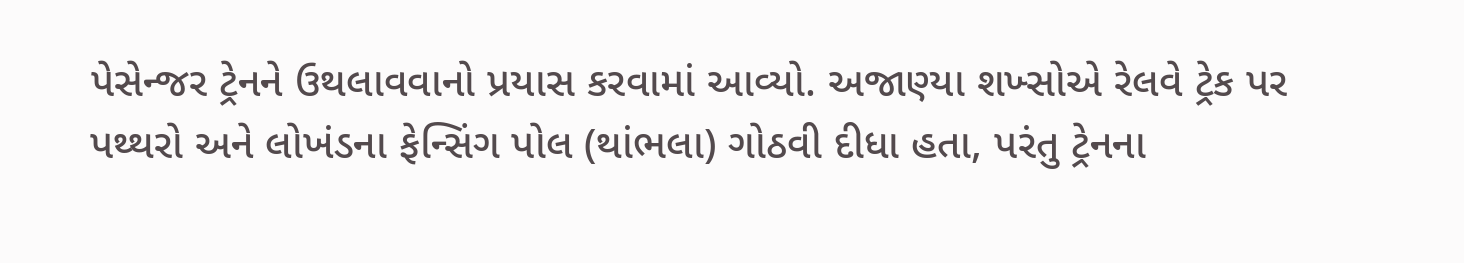પેસેન્જર ટ્રેનને ઉથલાવવાનો પ્રયાસ કરવામાં આવ્યો. અજાણ્યા શખ્સોએ રેલવે ટ્રેક પર પથ્થરો અને લોખંડના ફેન્સિંગ પોલ (થાંભલા) ગોઠવી દીધા હતા, પરંતુ ટ્રેનના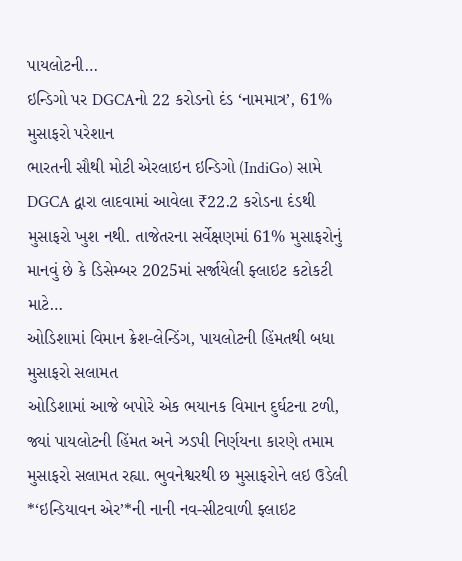પાયલોટની…
ઇન્ડિગો પર DGCAનો 22 કરોડનો દંડ ‘નામમાત્ર’, 61% મુસાફરો પરેશાન
ભારતની સૌથી મોટી એરલાઇન ઇન્ડિગો (IndiGo) સામે DGCA દ્વારા લાદવામાં આવેલા ₹22.2 કરોડના દંડથી મુસાફરો ખુશ નથી. તાજેતરના સર્વેક્ષણમાં 61% મુસાફરોનું માનવું છે કે ડિસેમ્બર 2025માં સર્જાયેલી ફ્લાઇટ કટોકટી માટે…
ઓડિશામાં વિમાન ક્રેશ-લેન્ડિંગ, પાયલોટની હિંમતથી બધા મુસાફરો સલામત
ઓડિશામાં આજે બપોરે એક ભયાનક વિમાન દુર્ઘટના ટળી, જ્યાં પાયલોટની હિંમત અને ઝડપી નિર્ણયના કારણે તમામ મુસાફરો સલામત રહ્યા. ભુવનેશ્વરથી છ મુસાફરોને લઇ ઉડેલી *‘ઇન્ડિયાવન એર’*ની નાની નવ-સીટવાળી ફ્લાઇટ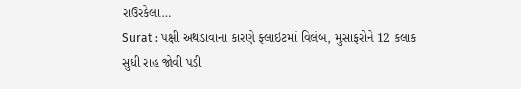રાઉરકેલા…
Surat : પક્ષી અથડાવાના કારણે ફ્લાઇટમાં વિલંબ, મુસાફરોને 12 કલાક સુધી રાહ જોવી પડી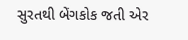સુરતથી બેંગકોક જતી એર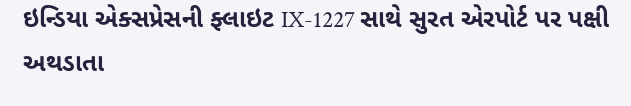ઇન્ડિયા એક્સપ્રેસની ફ્લાઇટ IX-1227 સાથે સુરત એરપોર્ટ પર પક્ષી અથડાતા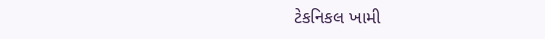ટેકનિકલ ખામી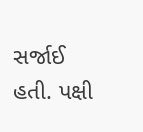સર્જાઈ હતી. પક્ષી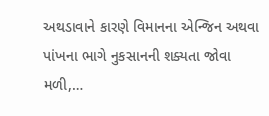અથડાવાને કારણે વિમાનના એન્જિન અથવા પાંખના ભાગે નુકસાનની શક્યતા જોવા મળી,…